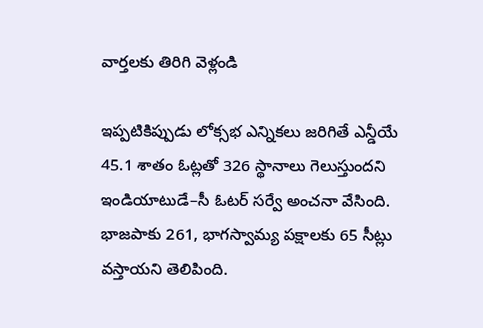వార్తలకు తిరిగి వెళ్లండి

ఇప్పటికిప్పుడు లోక్సభ ఎన్నికలు జరిగితే ఎన్డీయే 45.1 శాతం ఓట్లతో 326 స్థానాలు గెలుస్తుందని ఇండియాటుడే–సీ ఓటర్ సర్వే అంచనా వేసింది. భాజపాకు 261, భాగస్వామ్య పక్షాలకు 65 సీట్లు వస్తాయని తెలిపింది.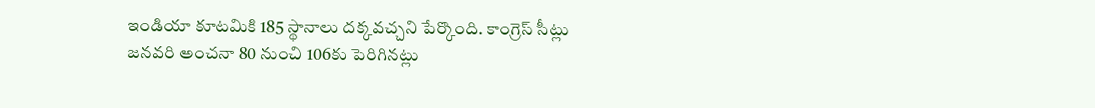ఇండియా కూటమికి 185 స్థానాలు దక్కవచ్చని పేర్కొంది. కాంగ్రెస్ సీట్లు జనవరి అంచనా 80 నుంచి 106కు పెరిగినట్లు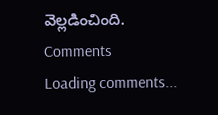వెల్లడించింది.
Comments
Loading comments...